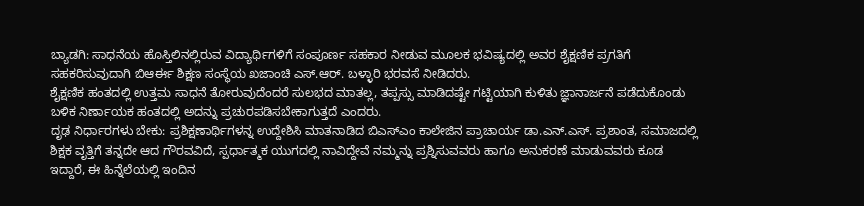ಬ್ಯಾಡಗಿ: ಸಾಧನೆಯ ಹೊಸ್ತಿಲಿನಲ್ಲಿರುವ ವಿದ್ಯಾರ್ಥಿಗಳಿಗೆ ಸಂಪೂರ್ಣ ಸಹಕಾರ ನೀಡುವ ಮೂಲಕ ಭವಿಷ್ಯದಲ್ಲಿ ಅವರ ಶೈಕ್ಷಣಿಕ ಪ್ರಗತಿಗೆ ಸಹಕರಿಸುವುದಾಗಿ ಬಿಆರ್ಈ ಶಿಕ್ಷಣ ಸಂಸ್ಥೆಯ ಖಜಾಂಚಿ ಎಸ್.ಆರ್. ಬಳ್ಳಾರಿ ಭರವಸೆ ನೀಡಿದರು.
ಶೈಕ್ಷಣಿಕ ಹಂತದಲ್ಲಿ ಉತ್ತಮ ಸಾಧನೆ ತೋರುವುದೆಂದರೆ ಸುಲಭದ ಮಾತಲ್ಲ, ತಪ್ಪಸ್ಸು ಮಾಡಿದಷ್ಟೇ ಗಟ್ಟಿಯಾಗಿ ಕುಳಿತು ಜ್ಞಾನಾರ್ಜನೆ ಪಡೆದುಕೊಂಡು ಬಳಿಕ ನಿರ್ಣಾಯಕ ಹಂತದಲ್ಲಿ ಅದನ್ನು ಪ್ರಚುರಪಡಿಸಬೇಕಾಗುತ್ತದೆ ಎಂದರು.
ದೃಢ ನಿರ್ಧಾರಗಳು ಬೇಕು: ಪ್ರಶಿಕ್ಷಣಾರ್ಥಿಗಳನ್ನ ಉದ್ದೇಶಿಸಿ ಮಾತನಾಡಿದ ಬಿಎಸ್ಎಂ ಕಾಲೇಜಿನ ಪ್ರಾಚಾರ್ಯ ಡಾ.ಎನ್.ಎಸ್. ಪ್ರಶಾಂತ, ಸಮಾಜದಲ್ಲಿ ಶಿಕ್ಷಕ ವೃತ್ತಿಗೆ ತನ್ನದೇ ಆದ ಗೌರವವಿದೆ, ಸ್ಪರ್ಧಾತ್ಮಕ ಯುಗದಲ್ಲಿ ನಾವಿದ್ದೇವೆ ನಮ್ಮನ್ನು ಪ್ರಶ್ನಿಸುವವರು ಹಾಗೂ ಅನುಕರಣೆ ಮಾಡುವವರು ಕೂಡ ಇದ್ದಾರೆ, ಈ ಹಿನ್ನೆಲೆಯಲ್ಲಿ ಇಂದಿನ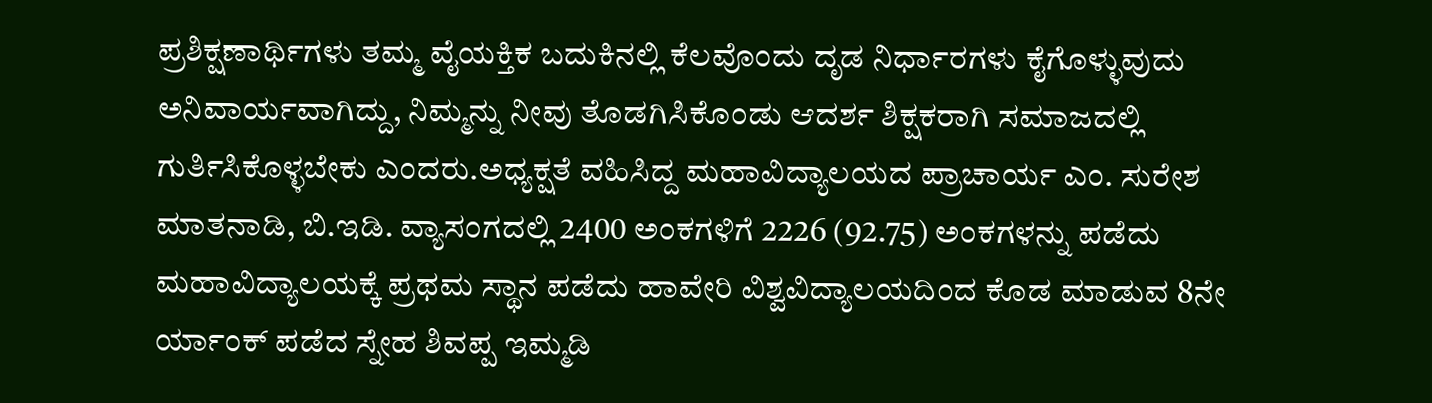ಪ್ರಶಿಕ್ಷಣಾರ್ಥಿಗಳು ತಮ್ಮ ವೈಯಕ್ತಿಕ ಬದುಕಿನಲ್ಲಿ ಕೆಲವೊಂದು ದೃಡ ನಿರ್ಧಾರಗಳು ಕೈಗೊಳ್ಳುವುದು ಅನಿವಾರ್ಯವಾಗಿದ್ದು, ನಿಮ್ಮನ್ನು ನೀವು ತೊಡಗಿಸಿಕೊಂಡು ಆದರ್ಶ ಶಿಕ್ಷಕರಾಗಿ ಸಮಾಜದಲ್ಲಿ ಗುರ್ತಿಸಿಕೊಳ್ಳಬೇಕು ಎಂದರು.ಅಧ್ಯಕ್ಷತೆ ವಹಿಸಿದ್ದ ಮಹಾವಿದ್ಯಾಲಯದ ಪ್ರಾಚಾರ್ಯ ಎಂ. ಸುರೇಶ ಮಾತನಾಡಿ, ಬಿ.ಇಡಿ. ವ್ಯಾಸಂಗದಲ್ಲಿ 2400 ಅಂಕಗಳಿಗೆ 2226 (92.75) ಅಂಕಗಳನ್ನು ಪಡೆದು ಮಹಾವಿದ್ಯಾಲಯಕ್ಕೆ ಪ್ರಥಮ ಸ್ಥಾನ ಪಡೆದು ಹಾವೇರಿ ವಿಶ್ವವಿದ್ಯಾಲಯದಿಂದ ಕೊಡ ಮಾಡುವ 8ನೇ ರ್ಯಾಂಕ್ ಪಡೆದ ಸ್ನೇಹ ಶಿವಪ್ಪ ಇಮ್ಮಡಿ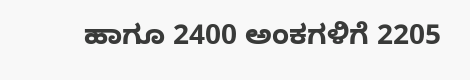ಹಾಗೂ 2400 ಅಂಕಗಳಿಗೆ 2205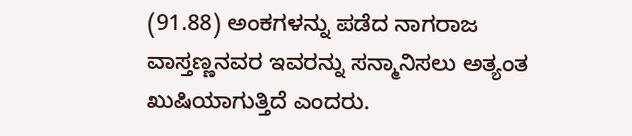(91.88) ಅಂಕಗಳನ್ನು ಪಡೆದ ನಾಗರಾಜ ವಾಸ್ತಣ್ಣನವರ ಇವರನ್ನು ಸನ್ಮಾನಿಸಲು ಅತ್ಯಂತ ಖುಷಿಯಾಗುತ್ತಿದೆ ಎಂದರು.